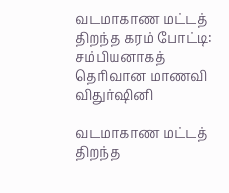வடமாகாண மட்டத் திறந்த கரம் போட்டி: சம்பியனாகத் தெரிவான மாணவி விதுர்ஷினி

வடமாகாண மட்டத் திறந்த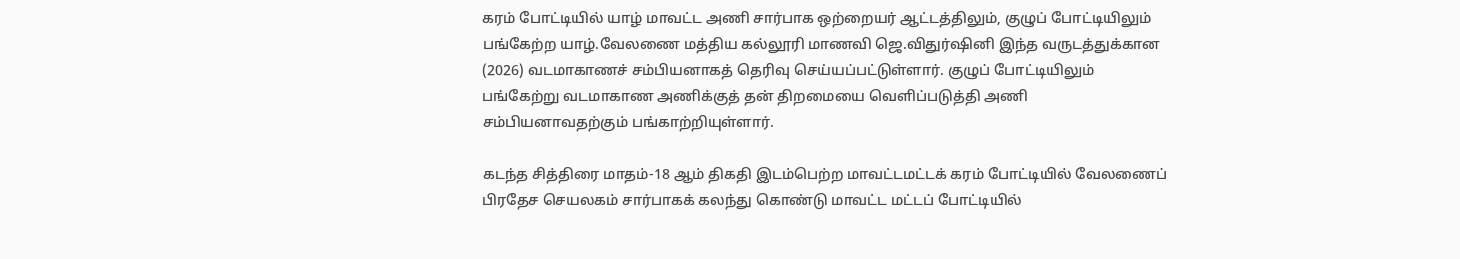கரம் போட்டியில் யாழ் மாவட்ட அணி சார்பாக ஒற்றையர் ஆட்டத்திலும், குழுப் போட்டியிலும் பங்கேற்ற யாழ்.வேலணை மத்திய கல்லூரி மாணவி ஜெ.விதுர்ஷினி இந்த வருடத்துக்கான (2026) வடமாகாணச் சம்பியனாகத் தெரிவு செய்யப்பட்டுள்ளார். குழுப் போட்டியிலும் பங்கேற்று வடமாகாண அணிக்குத் தன் திறமையை வெளிப்படுத்தி அணி சம்பியனாவதற்கும் பங்காற்றியுள்ளார்.

கடந்த சித்திரை மாதம்-18 ஆம் திகதி இடம்பெற்ற மாவட்டமட்டக் கரம் போட்டியில் வேலணைப் பிரதேச செயலகம் சார்பாகக் கலந்து கொண்டு மாவட்ட மட்டப் போட்டியில்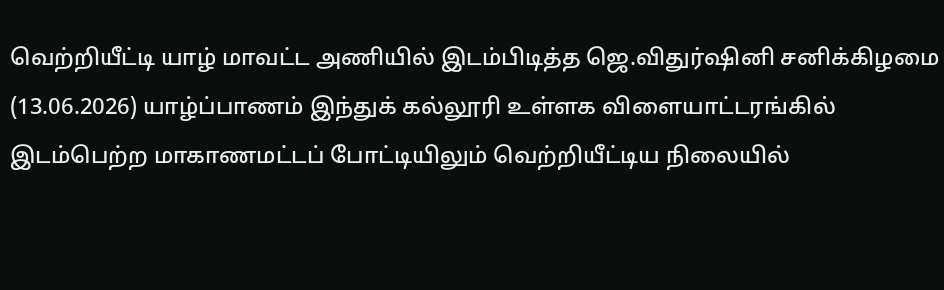வெற்றியீட்டி யாழ் மாவட்ட அணியில் இடம்பிடித்த ஜெ.விதுர்ஷினி சனிக்கிழமை (13.06.2026) யாழ்ப்பாணம் இந்துக் கல்லூரி உள்ளக விளையாட்டரங்கில் இடம்பெற்ற மாகாணமட்டப் போட்டியிலும் வெற்றியீட்டிய நிலையில்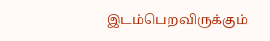இடம்பெறவிருக்கும்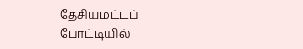தேசியமட்டப் போட்டியில்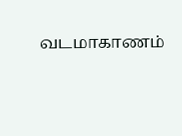வடமாகாணம்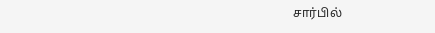சார்பில்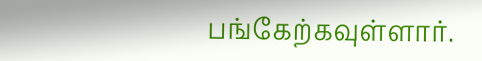பங்கேற்கவுள்ளார்.